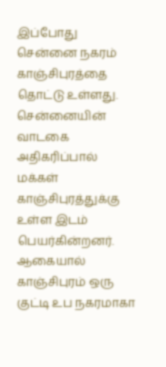இப்போது சென்னை நகரம் காஞ்சிபுரத்தை தொட்டு உள்ளது. சென்னையின் வாடகை அதிகரிப்பால் மக்கள் காஞ்சிபுரத்துக்கு உள்ள இடம் பெயர்கின்றனர். ஆகையால் காஞ்சிபுரம் ஒரு குட்டி உப நகரமாகா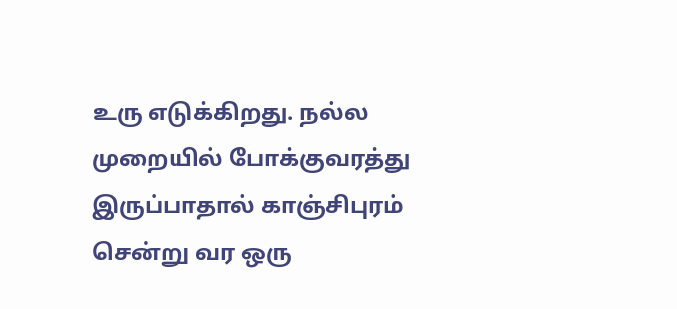உரு எடுக்கிறது. நல்ல முறையில் போக்குவரத்து இருப்பாதால் காஞ்சிபுரம் சென்று வர ஒரு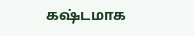கஷ்டமாக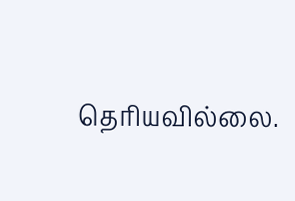தெரியவில்லை.